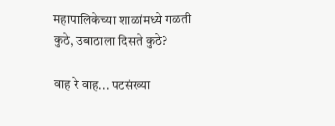महापालिकेच्या शाळांमध्ये गळती कुठे, उबाठाला दिसते कुठे?

वाह रे वाह... पटसंख्या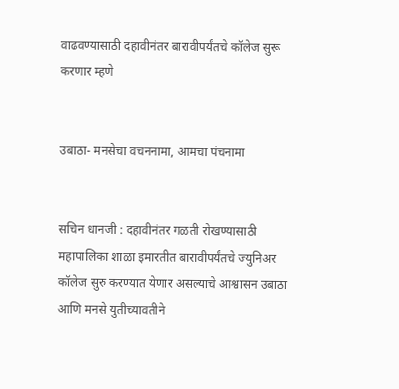वाढवण्यासाठी दहावीनंतर बारावीपर्यंतचे कॉलेज सुरू करणार म्हणे


उबाठा- मनसेचा वचननामा, आमचा पंचनामा


सचिन धानजी : दहावीनंतर गळती रोखण्यासाठी महापालिका शाळा इमारतीत बारावीपर्यंतचे ज्युनिअर कॉलेज सुरु करण्यात येणार असल्याचे आश्वासन उबाठा आणि मनसे युतीच्यावतीने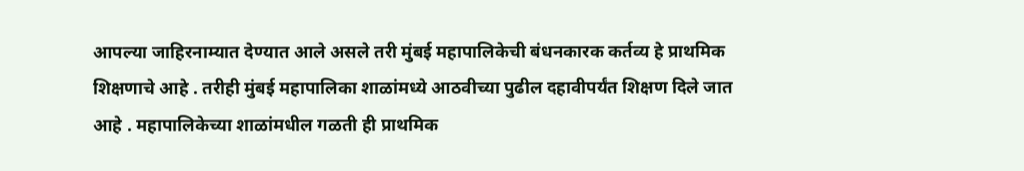आपल्या जाहिरनाम्यात देण्यात आले असले तरी मुंबई महापालिकेची बंधनकारक कर्तव्य हे प्राथमिक शिक्षणाचे आहे . तरीही मुंबई महापालिका शाळांमध्ये आठवीच्या पुढील दहावीपर्यंत शिक्षण दिले जात आहे . महापालिकेच्या शाळांमधील गळती ही प्राथमिक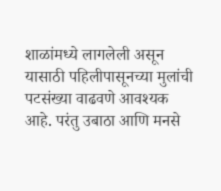शाळांमध्ये लागलेली असून यासाठी पहिलीपासूनच्या मुलांची पटसंख्या वाढवणे आवश्यक आहे. परंतु उबाठा आणि मनसे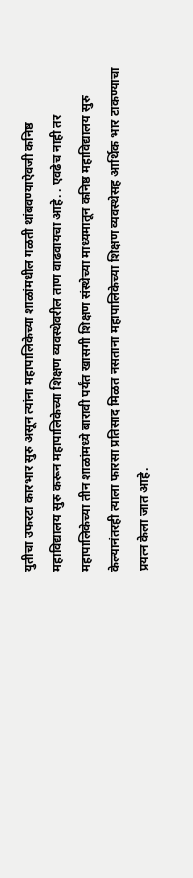युतीचा उफरटा कारभार सुरु असून त्यांना महापालिकेच्या शाळांमधील गळती थांबवण्याऐवजी कनिष्ठ महाविद्यालय सुरु करून महापालिकेच्या शिक्षण व्यवस्थेवरील ताण वाढवायचा आहे. . एवढेच नाही तर महापालिकेच्या तीन शाळांमध्ये बारावी पर्यंत खासगी शिक्षण संस्थेच्या माध्यमातून कनिष्ठ महाविद्यालय सुरु केल्यानंतरही त्याला फारसा प्रतिसाद मिळत नसताना महापालिकेच्या शिक्षण व्यवस्थेसह आर्थिक भार टाकण्याचा प्रयत्न केला जात आहे.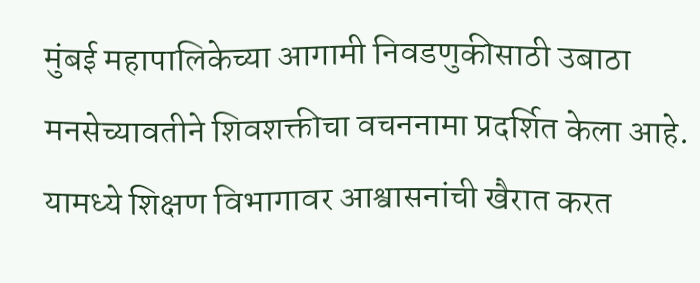मुंबई महापालिकेच्या आगामी निवडणुकीसाठी उबाठा मनसेच्यावतीने शिवशक्तीचा वचननामा प्रदर्शित केला आहे. यामध्ये शिक्षण विभागावर आश्वासनांची खैरात करत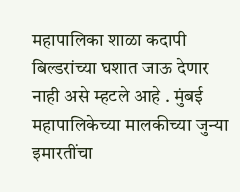महापालिका शाळा कदापी बिल्डरांच्या घशात जाऊ देणार नाही असे म्हटले आहे . मुंबई महापालिकेच्या मालकीच्या जुन्या इमारतींचा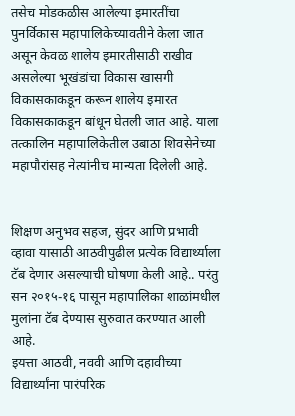तसेच मोडकळीस आलेल्या इमारतींचा पुनर्विकास महापालिकेच्यावतीने केला जात असून केवळ शालेय इमारतीसाठी राखीव असलेल्या भूखंडांचा विकास खासगी विकासकाकडून करून शालेय इमारत विकासकाकडून बांधून घेतली जात आहे. याला तत्कालिन महापालिकेतील उबाठा शिवसेनेच्या महापौरांसह नेत्यांनीच मान्यता दिलेली आहे.


शिक्षण अनुभव सहज, सुंदर आणि प्रभावी व्हावा यासाठी आठवीपुढील प्रत्येक विद्यार्थ्याला टॅब देणार असल्याची घोषणा केली आहे.. परंतु सन २०१५-१६ पासून महापालिका शाळांमधील मुलांना टॅब देण्यास सुरुवात करण्यात आली आहे.
इयत्ता आठवी, नववी आणि दहावीच्या विद्यार्थ्यांना पारंपरिक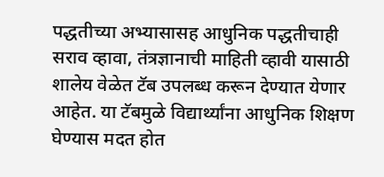पद्धतीच्या अभ्यासासह आधुनिक पद्धतीचाही सराव व्हावा, तंत्रज्ञानाची माहिती व्हावी यासाठी शालेय वेळेत टॅब उपलब्ध करून देण्यात येणार आहेत. या टॅबमुळे विद्यार्थ्यांना आधुनिक शिक्षण घेण्यास मदत होत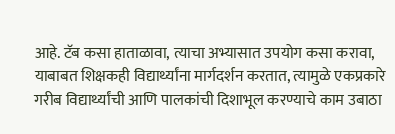आहे. टॅब कसा हाताळावा, त्याचा अभ्यासात उपयोग कसा करावा, याबाबत शिक्षकही विद्यार्थ्यांना मार्गदर्शन करतात, त्यामुळे एकप्रकारे गरीब विद्यार्थ्यांची आणि पालकांची दिशाभूल करण्याचे काम उबाठा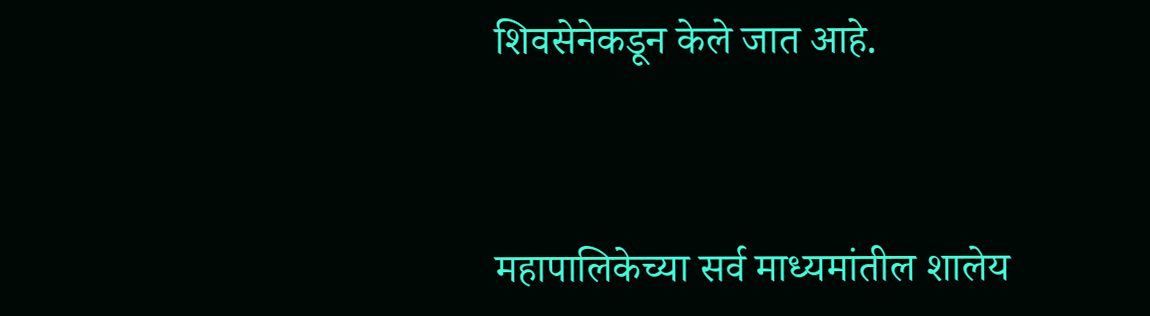शिवसेनेकडून केले जात आहे.


महापालिकेच्या सर्व माध्यमांतील शालेय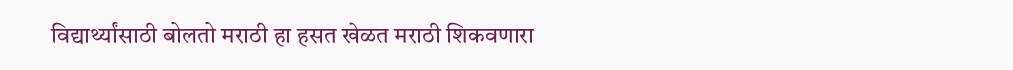विद्यार्थ्यांसाठी बोलतो मराठी हा हसत खेळत मराठी शिकवणारा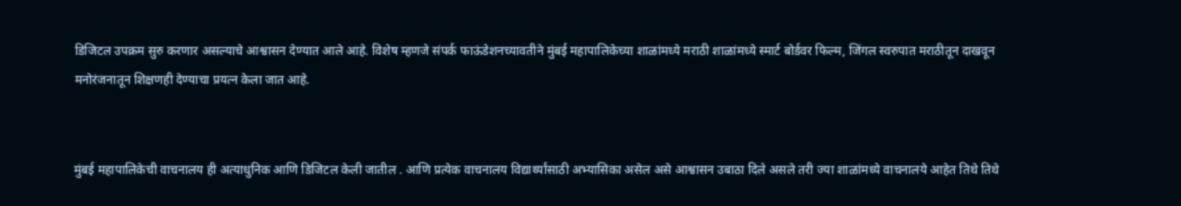डिजिटल उपक्रम सुरु करणार असल्याचे आश्वासन देण्यात आले आहे. विशेष म्हणजे संपर्क फाऊंडेशनच्यावतीने मुंबई महापालिकेच्या शाळांमध्ये मराठी शाळांमध्ये स्मार्ट बोर्डवर फिल्म, जिंगल स्वरुपात मराठीतून दाखवून मनोरंजनातून शिक्षणही देण्याचा प्रयत्न केला जात आहे.


मुंबई महापालिकेची वाचनालय ही अत्याधुनिक आणि डिजिटल केली जातील . आणि प्रत्येक वाचनालय विद्यार्थ्यांसाठी अभ्यासिका असेल असे आश्वासन उबाठा दिले असले तरी ज्या शाळांमध्ये वाचनालये आहेत तिथे तिथे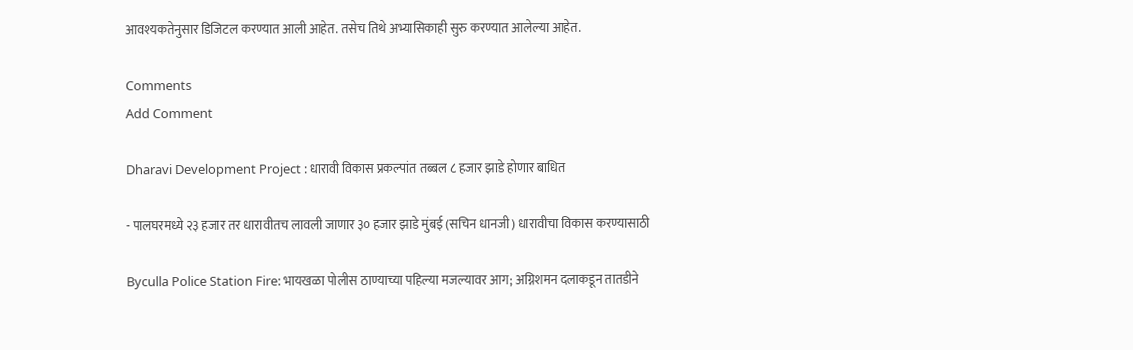आवश्यकतेनुसार डिजिटल करण्यात आली आहेत. तसेच तिथे अभ्यासिकाही सुरु करण्यात आलेल्या आहेत.

Comments
Add Comment

Dharavi Development Project : धारावी विकास प्रकल्पांत तब्बल ८ हजार झाडे होणार बाधित

- पालघरमध्ये २३ हजार तर धारावीतच लावली जाणार ३० हजार झाडे मुंबई (सचिन धानजी) धारावीचा विकास करण्यासाठी

Byculla Police Station Fire: भायखळा पोलीस ठाण्याच्या पहिल्या मजल्यावर आग; अग्निशमन दलाकडून तातडीने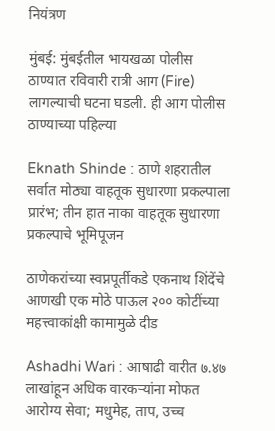नियंत्रण

मुंबई: मुंबईतील भायखळा पोलीस ठाण्यात रविवारी रात्री आग (Fire) लागल्याची घटना घडली. ही आग पोलीस ठाण्याच्या पहिल्या

Eknath Shinde : ठाणे शहरातील सर्वात मोठ्या वाहतूक सुधारणा प्रकल्पाला प्रारंभ; तीन हात नाका वाहतूक सुधारणा प्रकल्पाचे भूमिपूजन

ठाणेकरांच्या स्वप्नपूर्तीकडे एकनाथ शिंदेंचे आणखी एक मोठे पाऊल २०० कोटींच्या महत्त्वाकांक्षी कामामुळे दीड

Ashadhi Wari : आषाढी वारीत ७.४७ लाखांहून अधिक वारकऱ्यांना मोफत आरोग्य सेवा; मधुमेह, ताप, उच्च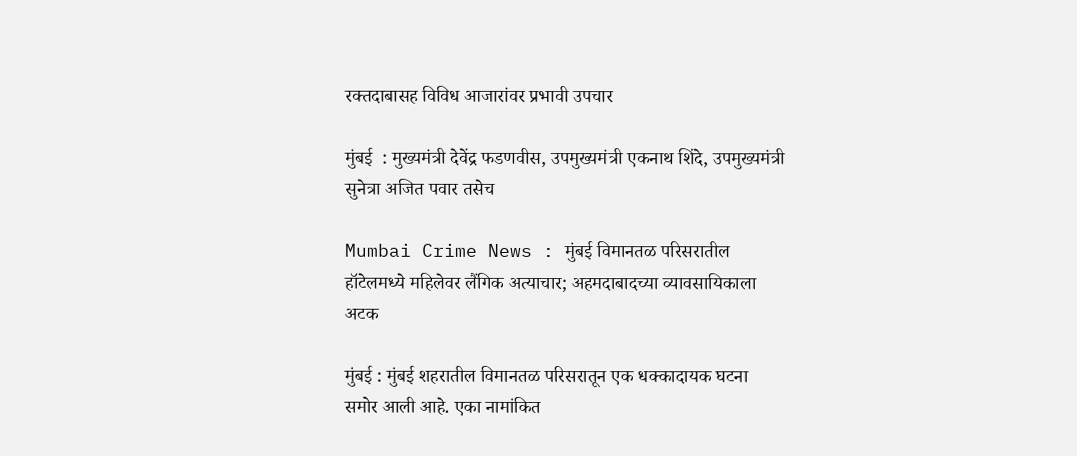रक्तदाबासह विविध आजारांवर प्रभावी उपचार

मुंबई  : मुख्यमंत्री देवेंद्र फडणवीस, उपमुख्यमंत्री एकनाथ शिंदे, उपमुख्यमंत्री सुनेत्रा अजित पवार तसेच

Mumbai Crime News : मुंबई विमानतळ परिसरातील हॉटेलमध्ये महिलेवर लैंगिक अत्याचार; अहमदाबादच्या व्यावसायिकाला अटक

मुंबई : मुंबई शहरातील विमानतळ परिसरातून एक धक्कादायक घटना समोर आली आहे. एका नामांकित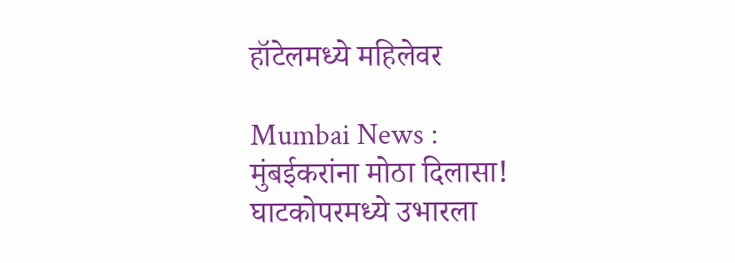हॉटेलमध्ये महिलेवर

Mumbai News : मुंबईकरांना मोठा दिलासा! घाटकोपरमध्ये उभारला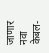जाणार नवा केबल-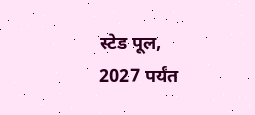स्टेड पूल, 2027 पर्यंत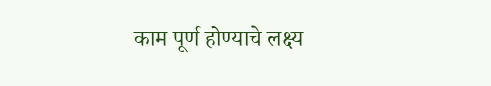काम पूर्ण होण्याचे लक्ष्य